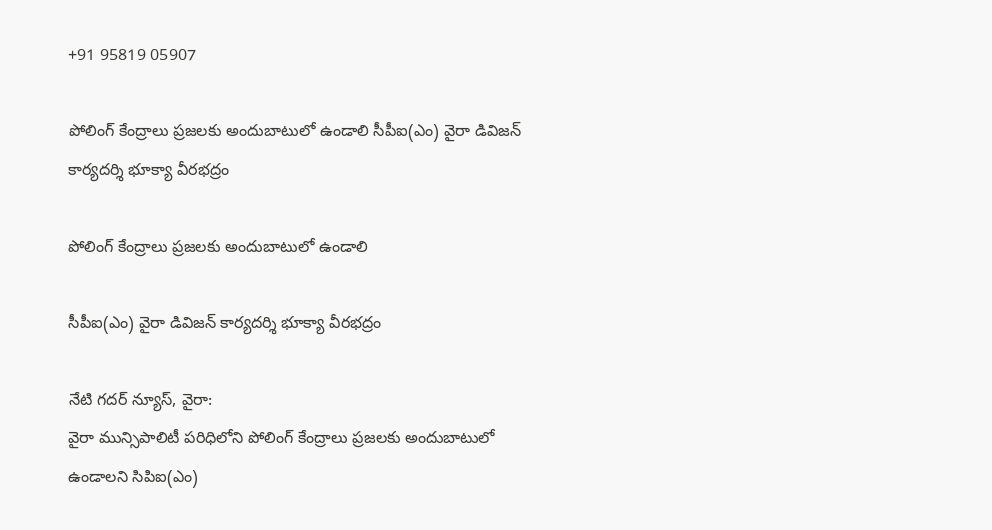+91 95819 05907

పోలింగ్ కేంద్రాలు ప్రజలకు అందుబాటులో ఉండాలి సీపీఐ(ఎం) వైరా డివిజన్ కార్యదర్శి భూక్యా వీరభద్రం

పోలింగ్ కేంద్రాలు ప్రజలకు అందుబాటులో ఉండాలి

సీపీఐ(ఎం) వైరా డివిజన్ కార్యదర్శి భూక్యా వీరభద్రం

నేటి గదర్ న్యూస్, వైరా:
వైరా మున్సిపాలిటీ పరిధిలోని పోలింగ్ కేంద్రాలు ప్రజలకు అందుబాటులో ఉండాలని సిపిఐ(ఎం)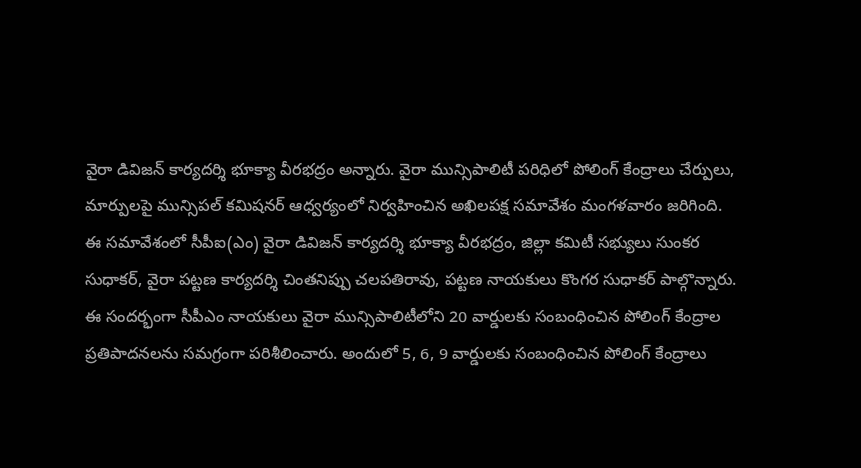వైరా డివిజన్ కార్యదర్శి భూక్యా వీరభద్రం అన్నారు. వైరా మున్సిపాలిటీ పరిధిలో పోలింగ్ కేంద్రాలు చేర్పులు, మార్పులపై మున్సిపల్ కమిషనర్ ఆధ్వర్యంలో నిర్వహించిన అఖిలపక్ష సమావేశం మంగళవారం జరిగింది. ఈ సమావేశంలో సీపీఐ(ఎం) వైరా డివిజన్ కార్యదర్శి భూక్యా వీరభద్రం, జిల్లా కమిటీ సభ్యులు సుంకర సుధాకర్, వైరా పట్టణ కార్యదర్శి చింతనిప్పు చలపతిరావు, పట్టణ నాయకులు కొంగర సుధాకర్ పాల్గొన్నారు. ఈ సందర్భంగా సీపీఎం నాయకులు వైరా మున్సిపాలిటీలోని 20 వార్డులకు సంబంధించిన పోలింగ్ కేంద్రాల ప్రతిపాదనలను సమగ్రంగా పరిశీలించారు. అందులో 5, 6, 9 వార్డులకు సంబంధించిన పోలింగ్ కేంద్రాలు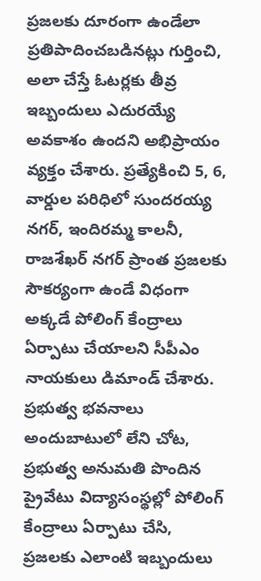ప్రజలకు దూరంగా ఉండేలా ప్రతిపాదించబడినట్లు గుర్తించి, అలా చేస్తే ఓటర్లకు తీవ్ర ఇబ్బందులు ఎదురయ్యే అవకాశం ఉందని అభిప్రాయం వ్యక్తం చేశారు. ప్రత్యేకించి 5, 6, వార్డుల పరిధిలో సుందరయ్య నగర్, ఇందిరమ్మ కాలనీ, రాజశేఖర్ నగర్ ప్రాంత ప్రజలకు సౌకర్యంగా ఉండే విధంగా అక్కడే పోలింగ్ కేంద్రాలు ఏర్పాటు చేయాలని సీపీఎం నాయకులు డిమాండ్ చేశారు. ప్రభుత్వ భవనాలు అందుబాటులో లేని చోట, ప్రభుత్వ అనుమతి పొందిన ప్రైవేటు విద్యాసంస్థల్లో పోలింగ్ కేంద్రాలు ఏర్పాటు చేసి, ప్రజలకు ఎలాంటి ఇబ్బందులు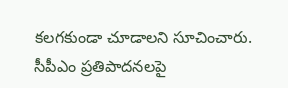కలగకుండా చూడాలని సూచించారు.
సీపీఎం ప్రతిపాదనలపై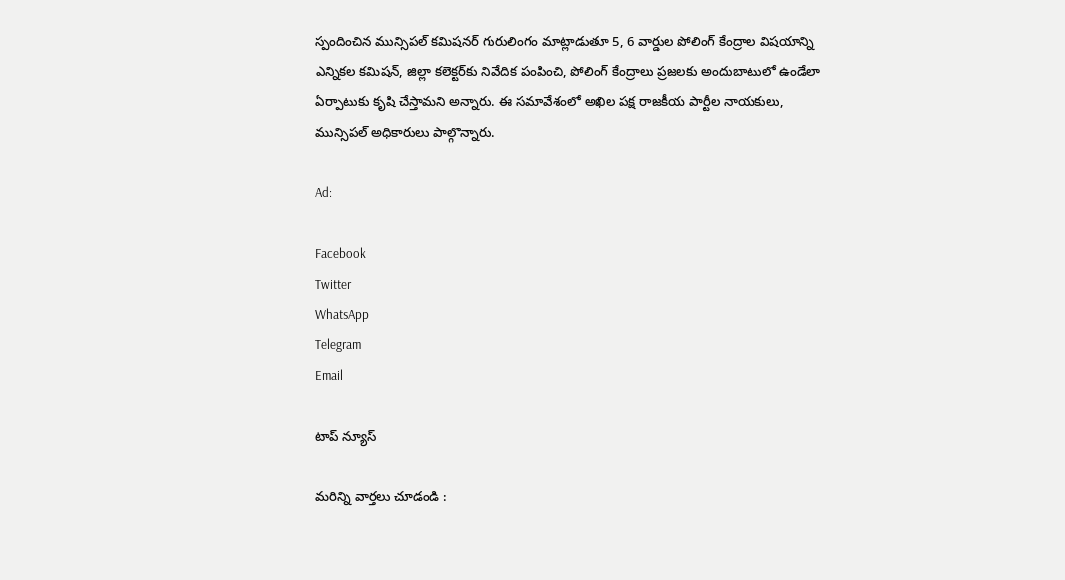స్పందించిన మున్సిపల్ కమిషనర్ గురులింగం మాట్లాడుతూ 5, 6 వార్డుల పోలింగ్ కేంద్రాల విషయాన్ని ఎన్నికల కమిషన్‌, జిల్లా కలెక్టర్‌కు నివేదిక పంపించి, పోలింగ్ కేంద్రాలు ప్రజలకు అందుబాటులో ఉండేలా ఏర్పాటుకు కృషి చేస్తామని అన్నారు. ఈ సమావేశంలో అఖిల పక్ష రాజకీయ పార్టీల నాయకులు, మున్సిపల్ అధికారులు పాల్గొన్నారు.

Ad:

Facebook
Twitter
WhatsApp
Telegram
Email

టాప్ న్యూస్

మరిన్ని వార్తలు చూడండి :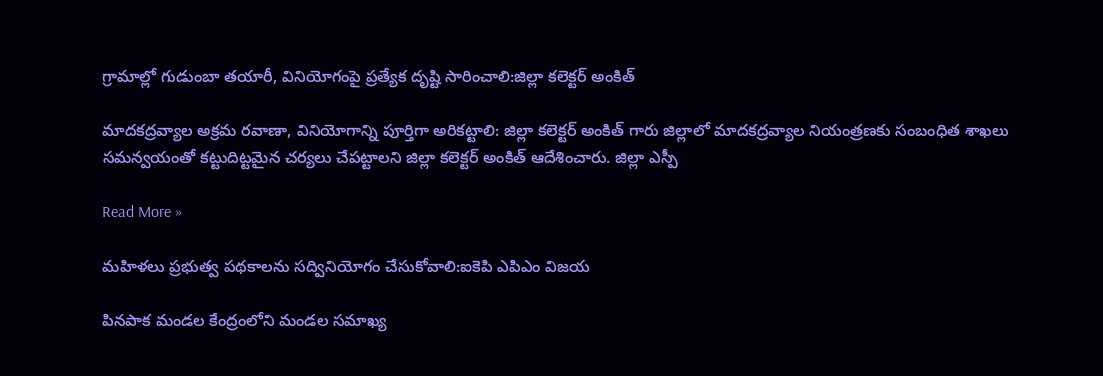గ్రామాల్లో గుడుంబా తయారీ, వినియోగంపై ప్రత్యేక దృష్టి సారించాలి:జిల్లా కలెక్టర్ అంకిత్

మాదకద్రవ్యాల అక్రమ రవాణా, వినియోగాన్ని పూర్తిగా అరికట్టాలి: జిల్లా కలెక్టర్ అంకిత్ గారు జిల్లాలో మాదకద్రవ్యాల నియంత్రణకు సంబంధిత శాఖలు సమన్వయంతో కట్టుదిట్టమైన చర్యలు చేపట్టాలని జిల్లా కలెక్టర్ అంకిత్ ఆదేశించారు. జిల్లా ఎస్పీ

Read More »

మహిళలు ప్రభుత్వ పథకాలను సద్వినియోగం చేసుకోవాలి:ఐకెపి ఎపిఎం విజయ

పినపాక మండల కేంద్రంలోని మండల సమాఖ్య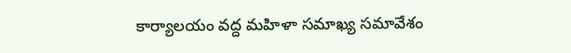కార్యాలయం వద్ద మహిళా సమాఖ్య సమావేశం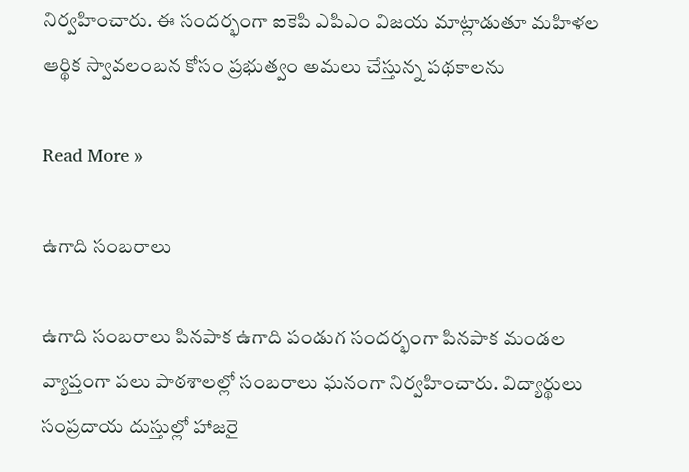నిర్వహించారు. ఈ సందర్భంగా ఐకెపి ఎపిఎం విజయ మాట్లాడుతూ మహిళల ఆర్థిక స్వావలంబన కోసం ప్రభుత్వం అమలు చేస్తున్న పథకాలను

Read More »

ఉగాది సంబరాలు

ఉగాది సంబరాలు పినపాక ఉగాది పండుగ సందర్భంగా పినపాక మండల వ్యాప్తంగా పలు పాఠశాలల్లో సంబరాలు ఘనంగా నిర్వహించారు. విద్యార్థులు సంప్రదాయ దుస్తుల్లో హాజరై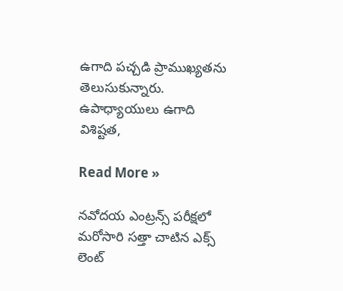ఉగాది పచ్చడి ప్రాముఖ్యతను తెలుసుకున్నారు. ఉపాధ్యాయులు ఉగాది విశిష్టత,

Read More »

నవోదయ ఎంట్రన్స్ పరీక్షలో మరోసారి సత్తా చాటిన ఎక్స్ లెంట్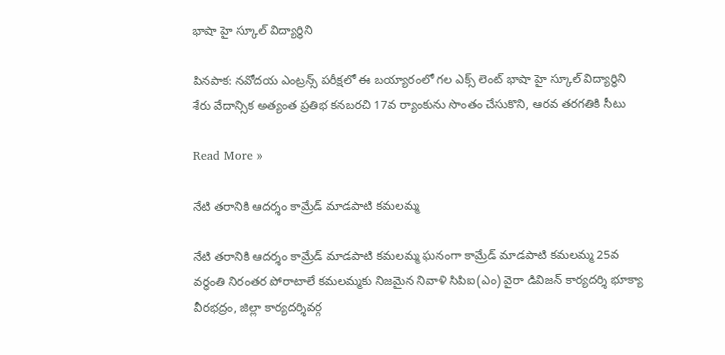భాషా హై స్కూల్ విద్యార్థిని

పినపాక: నవోదయ ఎంట్రన్స్ పరీక్షలో ఈ బయ్యారంలో గల ఎక్స్ లెంట్ భాషా హై స్కూల్ విద్యార్థిని శేరు వేదాన్సిక అత్యంత ప్రతిభ కనబరచి 17వ ర్యాంకును సొంతం చేసుకొని, ఆరవ తరగతికి సీటు

Read More »

నేటి తరానికి ఆదర్శం కామ్రేడ్ మాడపాటి కమలమ్మ

నేటి తరానికి ఆదర్శం కామ్రేడ్ మాడపాటి కమలమ్మ ఘనంగా కామ్రేడ్ మాడపాటి కమలమ్మ 25వ వర్ధంతి నిరంతర పోరాటాలే కమలమ్మకు నిజమైన నివాళి సిపిఐ(ఎం) వైరా డివిజన్ కార్యదర్శి భూక్యా వీరభద్రం, జిల్లా కార్యదర్శివర్గ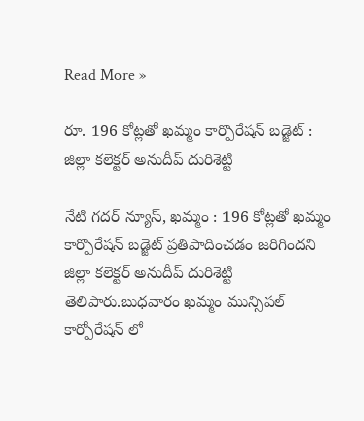Read More »

రూ. 196 కోట్లతో ఖమ్మం కార్పొరేషన్ బడ్జెట్ : జిల్లా కలెక్టర్ అనుదీప్ దురిశెట్టి

నేటి గదర్ న్యూస్, ఖమ్మం : 196 కోట్లతో ఖమ్మం కార్పొరేషన్ బడ్జెట్ ప్రతిపాదించడం జరిగిందని జిల్లా కలెక్టర్ అనుదీప్ దురిశెట్టి తెలిపారు.బుధవారం ఖమ్మం మున్సిపల్ కార్పోరేషన్ లో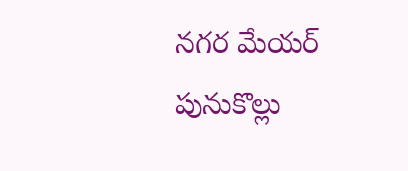నగర మేయర్ పునుకొల్లు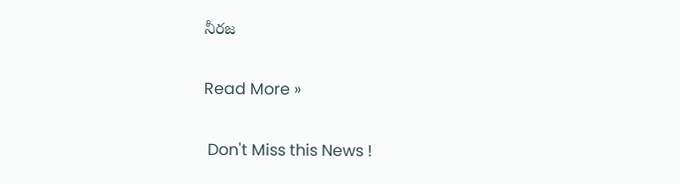నీరజ

Read More »

 Don't Miss this News !